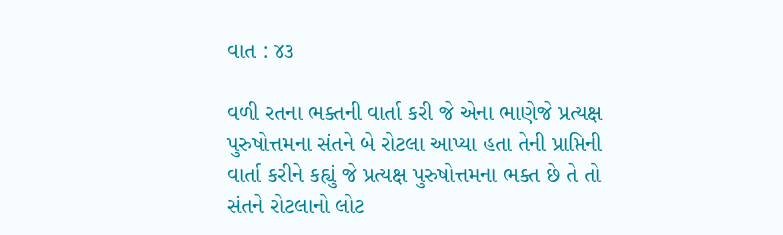વાત : ૪૩

વળી રતના ભક્તની વાર્તા કરી જે એના ભાણેજે પ્રત્યક્ષ પુરુષોત્તમના સંતને બે રોટલા આપ્યા હતા તેની પ્રાપ્તિની વાર્તા કરીને કહ્યું જે પ્રત્યક્ષ પુરુષોત્તમના ભક્ત છે તે તો સંતને રોટલાનો લોટ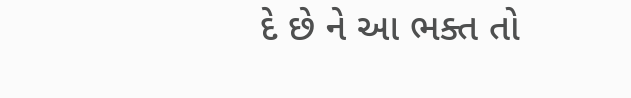દે છે ને આ ભક્ત તો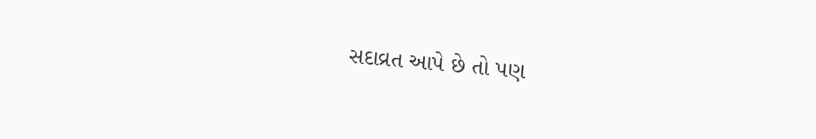સદાવ્રત આપે છે તો પણ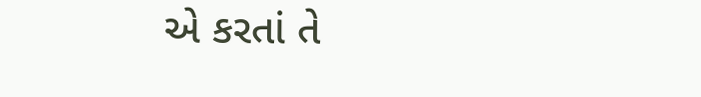એ કરતાં તે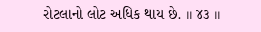રોટલાનો લોટ અધિક થાય છે. ।। ૪૩ ।।